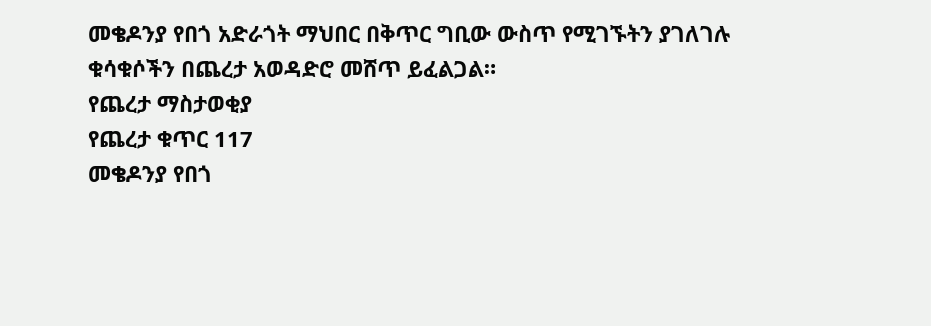መቄዶንያ የበጎ አድራጎት ማህበር በቅጥር ግቢው ውስጥ የሚገኙትን ያገለገሉ ቁሳቁሶችን በጨረታ አወዳድሮ መሸጥ ይፈልጋል።
የጨረታ ማስታወቂያ
የጨረታ ቁጥር 117
መቄዶንያ የበጎ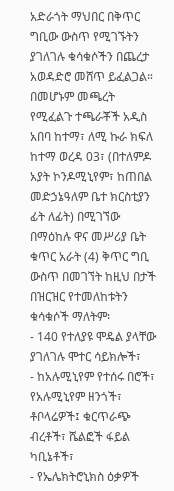አድራጎት ማህበር በቅጥር ግቢው ውስጥ የሚገኙትን ያገለገሉ ቁሳቁሶችን በጨረታ አወዳድሮ መሸጥ ይፈልጋል።
በመሆኑም መጫረት የሚፈልጉ ተጫራቾች አዲስ አበባ ከተማ፣ ለሚ ኩራ ክፍለ ከተማ ወረዳ 03፣ (በተለምዶ አያት ኮንዶሚኒየም፣ ከጠበል መድኃኔዓለም ቤተ ክርስቲያን ፊት ለፊት) በሚገኘው በማዕከሉ ዋና መሥሪያ ቤት ቁጥር አራት (4) ቅጥር ግቢ ውስጥ በመገኘት ከዚህ በታች በዝርዝር የተመለከቱትን ቁሳቁሶች ማለትም፡
- 140 የተለያዩ ሞዴል ያላቸው ያገለገሉ ሞተር ሳይክሎች፣
- ከአሉሚኒየም የተሰሩ በሮች፣ የአሉሚኒየም ዘንጎች፣ ቶቦላሬዎች፤ ቁርጥራጭ ብረቶች፣ ሼልፎች ፋይል ካቢኔቶች፣
- የኤሌክትሮኒክስ ዕቃዎች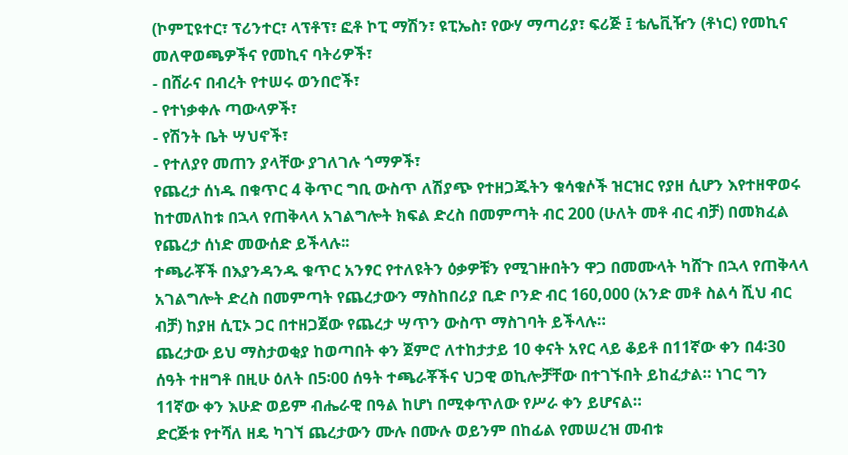(ኮምፒዩተር፣ ፕሪንተር፣ ላፕቶፕ፣ ፎቶ ኮፒ ማሽን፣ ዩፒኤስ፣ የውሃ ማጣሪያ፣ ፍሪጅ ፤ ቴሌቪዥን (ቶነር) የመኪና መለዋወጫዎችና የመኪና ባትሪዎች፣
- በሸራና በብረት የተሠሩ ወንበሮች፣
- የተነቃቀሉ ጣውላዎች፣
- የሽንት ቤት ሣህኖች፣
- የተለያየ መጠን ያላቸው ያገለገሉ ጎማዎች፣
የጨረታ ሰነዱ በቁጥር 4 ቅጥር ግቢ ውስጥ ለሽያጭ የተዘጋጁትን ቁሳቁሶች ዝርዝር የያዘ ሲሆን እየተዘዋወሩ ከተመለከቱ በኋላ የጠቅላላ አገልግሎት ክፍል ድረስ በመምጣት ብር 200 (ሁለት መቶ ብር ብቻ) በመክፈል የጨረታ ሰነድ መውሰድ ይችላሉ፡፡
ተጫራቾች በእያንዳንዱ ቁጥር አንፃር የተለዩትን ዕቃዎቹን የሚገዙበትን ዋጋ በመሙላት ካሸጉ በኋላ የጠቅላላ አገልግሎት ድረስ በመምጣት የጨረታውን ማስከበሪያ ቢድ ቦንድ ብር 160,000 (አንድ መቶ ስልሳ ሺህ ብር ብቻ) ከያዘ ሲፒኦ ጋር በተዘጋጀው የጨረታ ሣጥን ውስጥ ማስገባት ይችላሉ።
ጨረታው ይህ ማስታወቂያ ከወጣበት ቀን ጀምሮ ለተከታታይ 10 ቀናት አየር ላይ ቆይቶ በ11ኛው ቀን በ4፡30 ሰዓት ተዘግቶ በዚሁ ዕለት በ5፡00 ሰዓት ተጫራቾችና ህጋዊ ወኪሎቻቸው በተገኙበት ይከፈታል። ነገር ግን 11ኛው ቀን እሁድ ወይም ብሔራዊ በዓል ከሆነ በሚቀጥለው የሥራ ቀን ይሆናል።
ድርጅቱ የተሻለ ዘዴ ካገኘ ጨረታውን ሙሉ በሙሉ ወይንም በከፊል የመሠረዝ መብቱ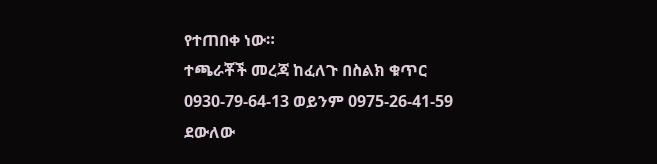የተጠበቀ ነው።
ተጫራቾች መረጃ ከፈለጉ በስልክ ቁጥር 0930-79-64-13 ወይንም 0975-26-41-59 ደውለው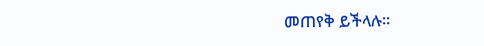መጠየቅ ይችላሉ።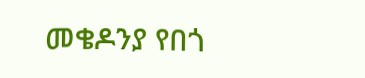መቄዶንያ የበጎ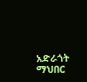አድራጎት ማህበር